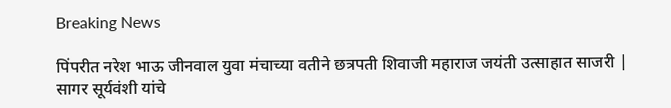Breaking News

पिंपरीत नरेश भाऊ जीनवाल युवा मंचाच्या वतीने छत्रपती शिवाजी महाराज जयंती उत्साहात साजरी | सागर सूर्यवंशी यांचे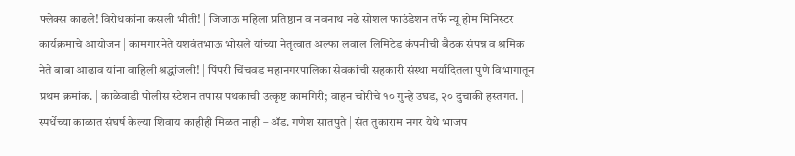फ्लेक्स काढले! विरोधकांना कसली भीती! | जिजाऊ महिला प्रतिष्ठान व नवनाथ नढे सोशल फाउंडेशन तर्फे न्यू होम मिनिस्टर कार्यक्रमाचे आयोजन | कामगारनेते यशवंतभाऊ भोसले यांच्या नेतृत्वात अल्फा लवाल लिमिटेड कंपनीची बैठक संपन्न व श्रमिक नेते बाबा आढाव यांना वाहिली श्रद्धांजली! | पिंपरी चिंचवड महानगरपालिका सेवकांची सहकारी संस्था मर्यादितला पुणे विभागातून प्रथम क्रमांक. | काळेवाडी पोलीस स्टेशन तपास पथकाची उत्कृष्ट कामगिरी; वाहन चोरीचे १० गुन्हे उघड, २० दुचाकी हस्तगत. | स्पर्धेच्या काळात संघर्ष केल्या शिवाय काहीही मिळत नाही – ॲड. गणेश सातपुते | संत तुकाराम नगर येथे भाजप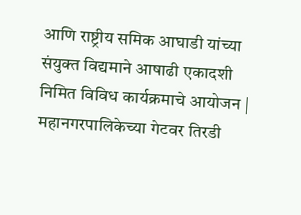आणि राष्ट्रीय समिक आघाडी यांच्या संयुक्त विद्यमाने आषाढी एकादशी निमित विविध कार्यक्रमाचे आयोजन | महानगरपालिकेच्या गेटवर तिरडी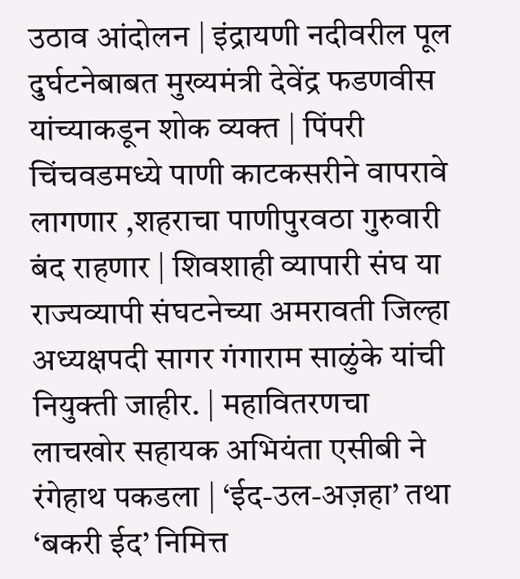उठाव आंदोलन | इंद्रायणी नदीवरील पूल दुर्घटनेबाबत मुख्यमंत्री देवेंद्र फडणवीस यांच्याकडून शोक व्यक्त | पिंपरी चिंचवडमध्ये पाणी काटकसरीने वापरावे लागणार ,शहराचा पाणीपुरवठा गुरुवारी बंद राहणार | शिवशाही व्यापारी संघ या राज्यव्यापी संघटनेच्या अमरावती जिल्हा अध्यक्षपदी सागर गंगाराम साळुंके यांची नियुक्ती जाहीर. | महावितरणचा लाचखोर सहायक अभियंता एसीबी ने रंगेहाथ पकडला | ‘ईद-उल-अज़हा’ तथा ‘बकरी ईद’ निमित्त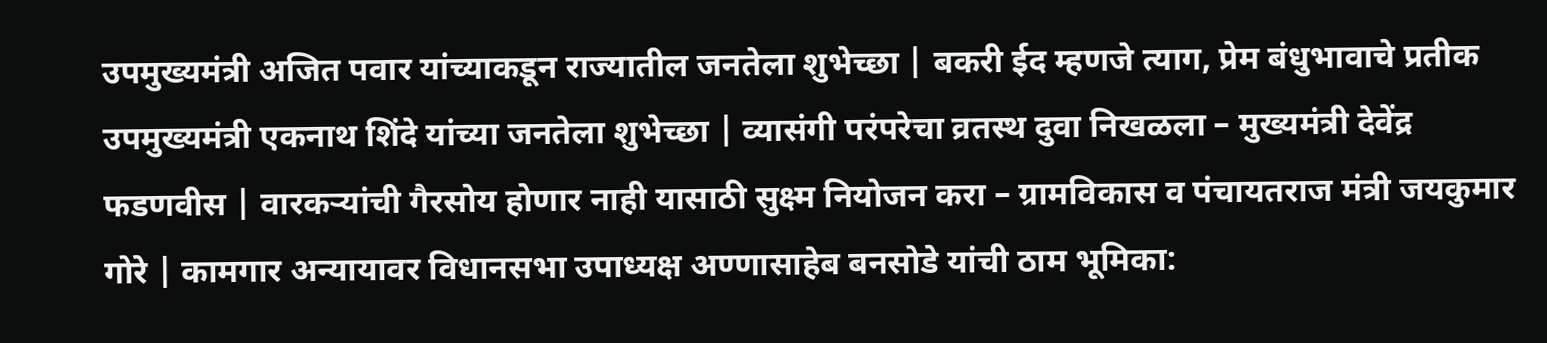उपमुख्यमंत्री अजित पवार यांच्याकडून राज्यातील जनतेला शुभेच्छा | बकरी ईद म्हणजे त्याग, प्रेम बंधुभावाचे प्रतीक उपमुख्यमंत्री एकनाथ शिंदे यांच्या जनतेला शुभेच्छा | व्यासंगी परंपरेचा व्रतस्थ दुवा निखळला – मुख्यमंत्री देवेंद्र फडणवीस | वारकऱ्यांची गैरसोय होणार नाही यासाठी सुक्ष्म नियोजन करा – ग्रामविकास व पंचायतराज मंत्री जयकुमार गोरे | कामगार अन्यायावर विधानसभा उपाध्यक्ष अण्णासाहेब बनसोडे यांची ठाम भूमिका: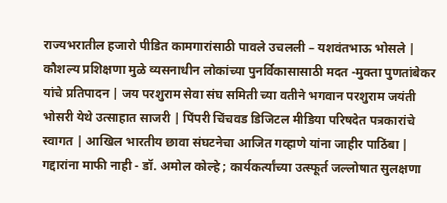राज्यभरातील हजारो पीडित कामगारांसाठी पावले उचलली – यशवंतभाऊ भोसले | कौशल्य प्रशिक्षणा मुळे व्यसनाधीन लोकांच्या पुनर्विकासासाठी मदत -मुक्ता पुणतांबेकर यांचे प्रतिपादन | जय परशुराम सेवा संघ समिती च्या वतीने भगवान परशुराम जयंती भोसरी येथे उत्साहात साजरी | पिंपरी चिंचवड डिजिटल मीडिया परिषदेत पत्रकारांचे स्वागत | आखिल भारतीय छावा संघटनेचा आजित गव्हाणे यांना जाहीर पाठिंबा | गद्दारांना माफी नाही - डॉ. अमोल कोल्हे ; कार्यकर्त्यांच्या उत्स्फूर्त जल्लोषात सुलक्षणा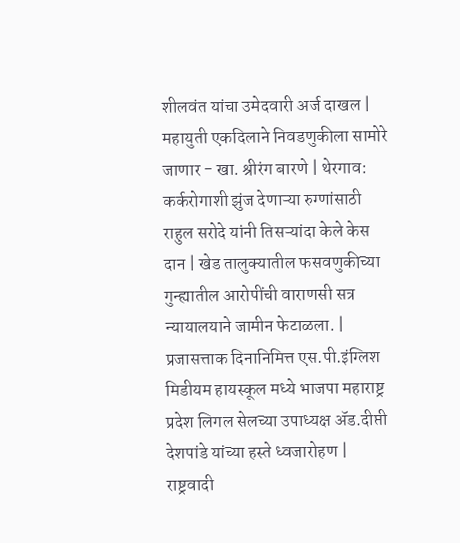शीलवंत यांचा उमेदवारी अर्ज दाखल | महायुती एकदिलाने निवडणुकीला सामोरे जाणार - खा. श्रीरंग बारणे | थेरगाव: कर्करोगाशी झुंज देणाऱ्या रुग्णांसाठी राहुल सरोदे यांनी तिसऱ्यांदा केले केस दान | खेड तालुक्यातील फसवणुकीच्या गुन्ह्यातील आरोपींची वाराणसी सत्र न्यायालयाने जामीन फेटाळला. | प्रजासत्ताक दिनानिमित्त एस.पी.इंग्लिश मिडीयम हायस्कूल मध्ये भाजपा महाराष्ट्र प्रदेश लिगल सेलच्या उपाध्यक्ष ॲड.दीप्ती देशपांडे यांच्या हस्ते ध्वजारोहण | राष्ट्रवादी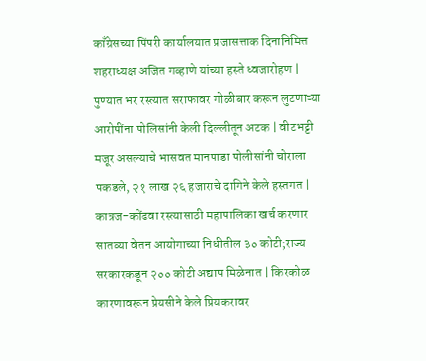काँग्रेसच्या पिंपरी कार्यालयात प्रजासत्ताक दिनानिमित्त शहराध्यक्ष अजित गव्हाणे यांच्या हस्ते ध्वजारोहण | पुण्यात भर रस्त्यात सराफावर गोळीबार करून लुटणाऱ्या आरोपींना पोलिसांनी केली दिल्लीतून अटक | वीटभट्टी मजूर असल्याचे भासवत मानपाडा पोलीसांनी चोराला पकडले, २१ लाख २६ हजाराचे दागिने केले हस्तगत | कात्रज-कोंढवा रस्त्यासाठी महापालिका खर्च करणार सातव्या वेतन आयोगाच्या निधीतील ३० कोटी;राज्य सरकारकडून २०० कोटी अद्याप मिळेनात | किरकोळ कारणावरून प्रेयसीने केले प्रियकरावर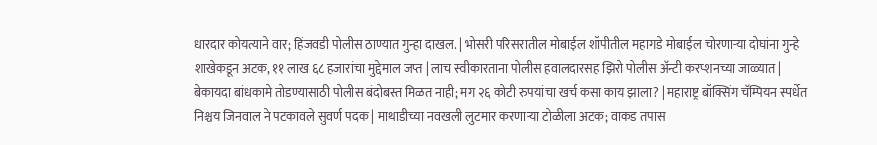धारदार कोयत्याने वार; हिंजवडी पोलीस ठाण्यात गुन्हा दाखल. | भोसरी परिसरातील मोबाईल शॉपीतील महागडे मोबाईल चोरणाऱ्या दोघांना गुन्हे शाखेकडून अटक, ११ लाख ६८ हजारांचा मुद्देमाल जप्त | लाच स्वीकारताना पोलीस हवालदारसह झिरो पोलीस अ‍ॅन्टी करप्शनच्या जाळ्यात | बेकायदा बांधकामे तोडण्यासाठी पोलीस बंदोबस्त मिळत नाही; मग २६ कोटी रुपयांचा खर्च कसा काय झाला? | महाराष्ट्र बॉक्सिंग चॅम्पियन स्पर्धेत निश्चय जिनवाल ने पटकावले सुवर्ण पदक | माथाडीच्या नवखली लुटमार करणाऱ्या टोळीला अटक; वाकड तपास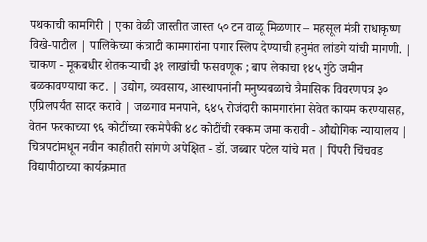पथकाची कामगिरी | एका वेळी जास्तीत जास्त ५० टन वाळू मिळणार – महसूल मंत्री राधाकृष्ण विखे-पाटील | पालिकेच्या कंत्राटी कामगारांना पगार स्लिप देण्याची हनुमंत लांडगे यांची मागणी. | चाकण - मूकबधीर शेतकऱ्याची ३१ लाखांची फसवणूक ; बाप लेकाचा १४५ गुंठे जमीन बळकावण्याचा कट. | उद्योग, व्यवसाय, आस्थापनांनी मनुष्यबळाचे त्रैमासिक विवरणपत्र ३० एप्रिलपर्यंत सादर करावे | जळगाव मनपाने, ६४५ रोजंदारी कामगारांना सेवेत कायम करण्यासह, वेतन फरकाच्या ९६ कोटींच्या रकमेपैकी ४८ कोटींची रक्कम जमा करावी - औद्योगिक न्यायालय | चित्रपटांमधून नवीन काहीतरी सांगणे अपेक्षित - डॉ. जब्बार पटेल यांचे मत | पिंपरी चिंचवड विद्यापीठाच्या कार्यक्रमात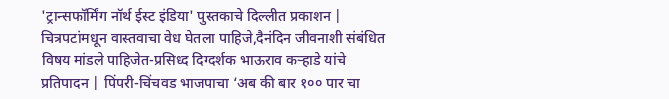'ट्रान्सफॉर्मिंग नॉर्थ ईस्ट इंडिया' पुस्तकाचे दिल्लीत प्रकाशन | चित्रपटांमधून वास्तवाचा वेध घेतला पाहिजे,दैनंदिन जीवनाशी संबंधित विषय मांडले पाहिजेत-प्रसिध्द दिग्दर्शक भाऊराव कऱ्हाडे यांचे प्रतिपादन | पिंपरी-चिंचवड भाजपाचा ‘अब की बार १०० पार चा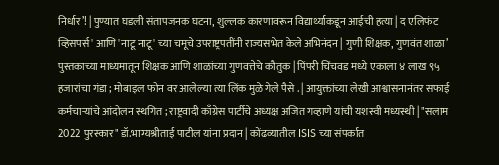निर्धार’! | पुण्यात घडली संतापजनक घटना, शुल्लक कारणावरून विद्यार्थ्याकडून आईची हत्या | द एलिफंट व्हिसपर्स' आणि 'नाटू नाटू' च्या चमूचे उपराष्ट्रपतींनी राज्यसभेत केले अभिनंदन | गुणी शिक्षक, गुणवंत शाळा’ पुस्तकाच्या माध्यमातून शिक्षक आणि शाळांच्या गुणवत्तेचे कौतुक | पिंपरी चिंचवड मध्ये एकाला ४ लाख ९५ हजारांचा गंडा ; मोबाइल फोन वर आलेल्या त्या लिंक मुळे गेले पैसे . | आयुक्तांच्या लेखी आश्वासनानंतर सफाई कर्मचाऱ्यांचे आंदोलन स्थगित ; राष्ट्रवादी काँग्रेस पार्टीचे अध्यक्ष अजित गव्हाणे यांची यशस्वी मध्यस्थी | "सलाम 2022 पुरस्कार" डॉ.भाग्यश्रीताई पाटील यांना प्रदान | कोंढव्यातील ISIS च्या संपर्कात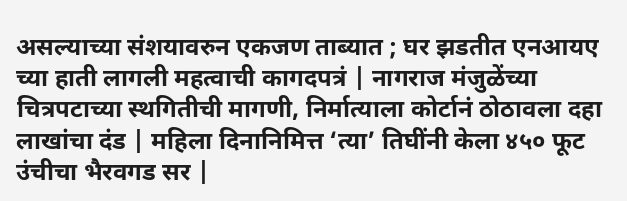असल्याच्या संशयावरुन एकजण ताब्यात ; घर झडतीत एनआयए च्या हाती लागली महत्वाची कागदपत्रं | नागराज मंजुळेंच्या चित्रपटाच्या स्थगितीची मागणी, निर्मात्याला कोर्टानं ठोठावला दहा लाखांचा दंड | महिला दिनानिमित्त ‘त्या’ तिघींनी केला ४५० फूट उंचीचा भैरवगड सर |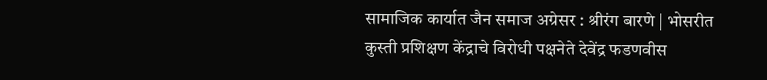सामाजिक कार्यात जैन समाज अग्रेसर : श्रीरंग बारणे | भोसरीत कुस्ती प्रशिक्षण केंद्राचे विरोधी पक्षनेते देवेंद्र फडणवीस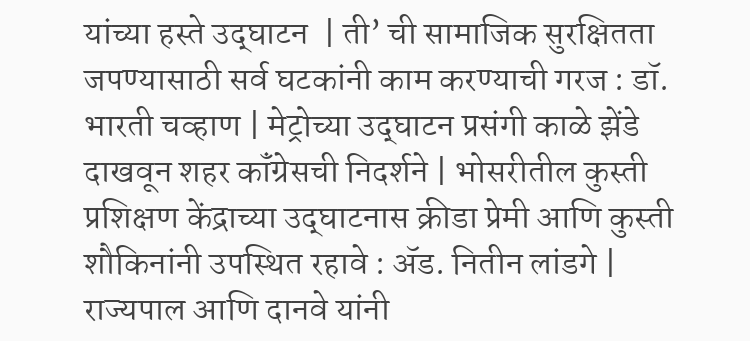यांच्या हस्ते उद्‌घाटन  | ती’ ची सामाजिक सुरक्षितता जपण्यासाठी सर्व घटकांनी काम करण्याची गरज : डॉ. भारती चव्हाण | मेट्रोच्या उद्‌घाटन प्रसंगी काळे झेंडे दाखवून शहर कॉंग्रेसची निदर्शने | भोसरीतील कुस्ती प्रशिक्षण केंद्राच्या उद्‌घाटनास क्रीडा प्रेमी आणि कुस्ती शौकिनांनी उपस्थित रहावे : ॲड. नितीन लांडगे | राज्यपाल आणि दानवे यांनी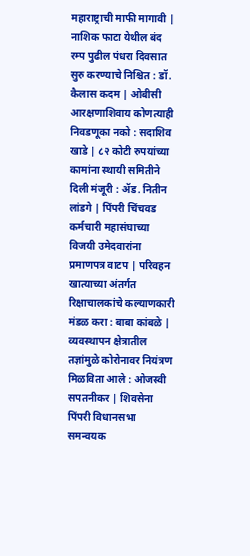महाराष्ट्राची माफी मागावी | नाशिक फाटा येथील बंद रम्प पुढील पंधरा दिवसात सुरु करण्याचे निश्चित : डॉ. कैलास कदम | ओबीसी आरक्षणाशिवाय कोणत्याही निवडणूका नको : सदाशिव खाडे | ८२ कोटी रुपयांच्या कामांना स्थायी समितीने दिली मंजूरी : ॲड. नितीन लांडगे | पिंपरी चिंचवड कर्मचारी महासंघाच्या विजयी उमेदवारांना प्रमाणपत्र वाटप | परिवहन खात्याच्या अंतर्गत रिक्षाचालकांचे कल्याणकारी मंडळ करा : बाबा कांबळे | व्यवस्थापन क्षेत्रातील तज्ञांमुळे कोरोनावर नियंत्रण मिळविता आले : ओजस्वी सपतनीकर | शिवसेना पिंपरी विधानसभा समन्वयक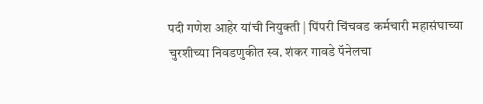पदी गणेश आहेर यांची नियुक्ती | पिंपरी चिंचवड कर्मचारी महासंघाच्या चुरशीच्या निवडणुकीत स्व. शंकर गावडे पॅनेलचा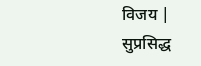विजय | सुप्रसिद्ध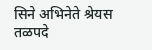सिने अभिनेते श्रेयस तळपदे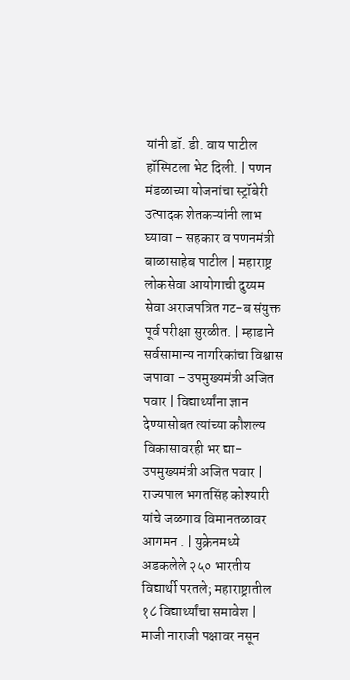यांनी डॉ. डी. वाय पाटील हॉस्पिटला भेट दिली. | पणन मंडळाच्या योजनांचा स्ट्रॉबेरी उत्पादक शेतकऱ्यांनी लाभ घ्यावा – सहकार व पणनमंत्री बाळासाहेब पाटील | महाराष्ट्र लोकसेवा आयोगाची दुय्यम सेवा अराजपत्रित गट-ब संयुक्त पूर्व परीक्षा सुरळीत. | म्हाडाने सर्वसामान्य नागरिकांचा विश्वास जपावा – उपमुख्यमंत्री अजित पवार | विद्यार्थ्यांना ज्ञान देण्यासोबत त्यांच्या कौशल्य विकासावरही भर द्या- उपमुख्यमंत्री अजित पवार | राज्यपाल भगतसिंह कोश्यारी यांचे जळगाव विमानतळावर आगमन . | युक्रेनमध्ये अडकलेले २५० भारतीय विद्यार्थी परतले; महाराष्ट्रातील १८ विद्यार्थ्यांचा समावेश | माजी नाराजी पक्षावर नसून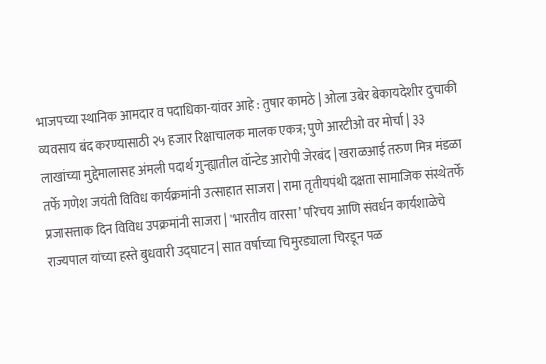भाजपच्या स्थानिक आमदार व पदाधिका-यांवर आहे : तुषार कामठे | ओला उबेर बेकायदेशीर दुचाकी व्यवसाय बंद करण्यासाठी २५ हजार रिक्षाचालक मालक एकत्र; पुणे आरटीओ वर मोर्चा | ३३ लाखांच्या मुद्देमालासह अंमली पदार्थ गुन्ह्यातील वॉन्टेड आरोपी जेरबंद | खराळआई तरुण मित्र मंडळा तर्फे गणेश जयंती विविध कार्यक्रमांनी उत्साहात साजरा | रामा तृतीयपंथी दक्षता सामाजिक संस्थेतर्फे प्रजासत्ताक दिन विविध उपक्रमांनी साजरा | 'भारतीय वारसा’ परिचय आणि संवर्धन कार्यशाळेचे राज्यपाल यांच्या हस्ते बुधवारी उद्‌घाटन | सात वर्षाच्या चिमुरड्याला चिरडून पळ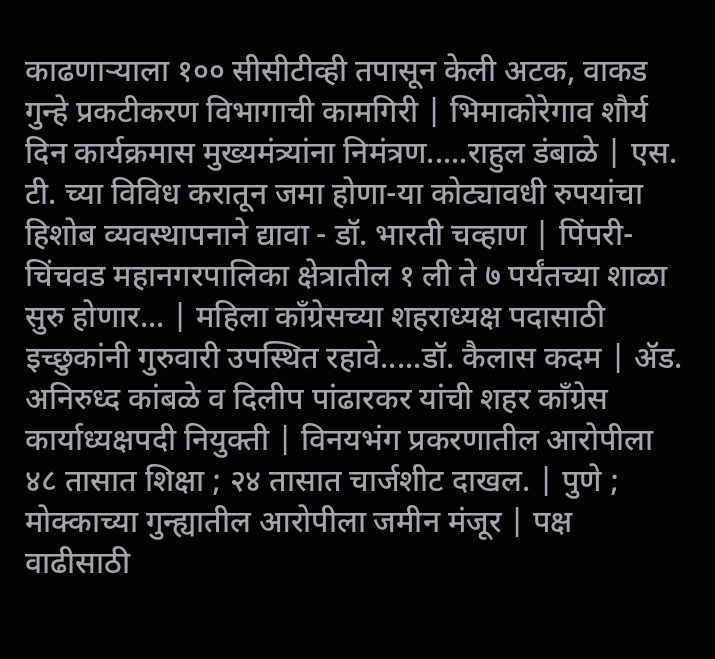काढणाऱ्याला १०० सीसीटीव्ही तपासून केली अटक, वाकड गुन्हे प्रकटीकरण विभागाची कामगिरी | भिमाकोरेगाव शौर्य दिन कार्यक्रमास मुख्यमंत्र्यांना निमंत्रण.....राहुल डंबाळे | एस. टी. च्या विविध करातून जमा होणा-या कोट्यावधी रुपयांचा हिशोब व्यवस्थापनाने द्यावा - डॉ. भारती चव्हाण | पिंपरी-चिंचवड महानगरपालिका क्षेत्रातील १ ली ते ७ पर्यंतच्या शाळा सुरु होणार... | महिला कॉंग्रेसच्या शहराध्यक्ष पदासाठी इच्छुकांनी गुरुवारी उपस्थित रहावे.....डॉ. कैलास कदम | ॲड. अनिरुध्द कांबळे व दिलीप पांढारकर यांची शहर कॉंग्रेस कार्याध्यक्षपदी नियुक्ती | विनयभंग प्रकरणातील आरोपीला ४८ तासात शिक्षा ; २४ तासात चार्जशीट दाखल. | पुणे ; मोक्काच्या गुन्ह्यातील आरोपीला जमीन मंजूर | पक्ष वाढीसाठी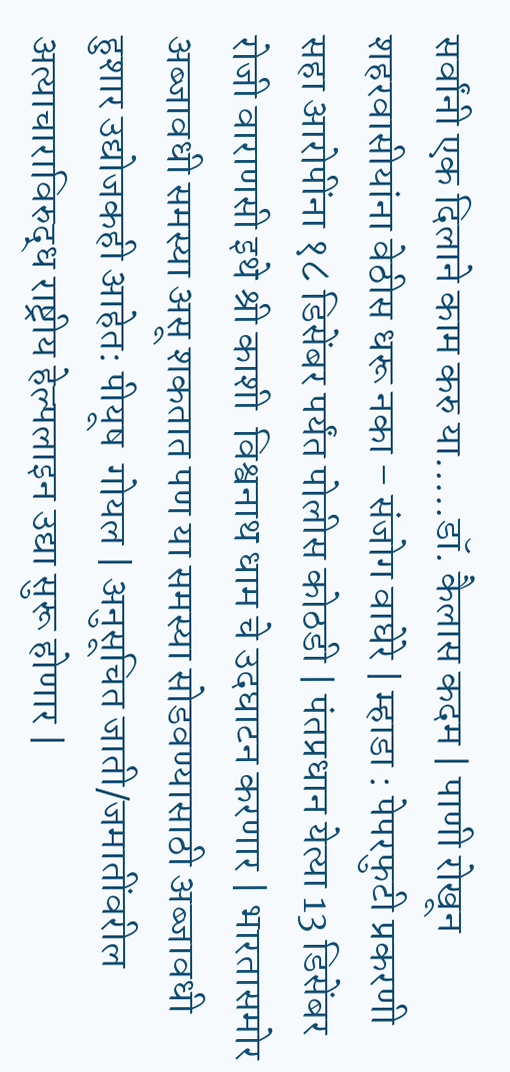सर्वांनी एक दिलाने काम करु या.....डॉ. कैलास कदम | पाणी रोखून शहरवासीयांना वेठीस धरू नका – संजोग वाघेरे | म्हाडा : पेपरफुटी प्रकरणी सहा आरोपींना १८ डिसेंबर पर्यंत पोलीस कोठडी | पंतप्रधान येत्या 13 डिसेंबर रोजी वाराणसी इथे श्री काशी  विश्वनाथ धाम चे उदघाटन करणार | भारतासमोर अब्जावधी समस्या असू शकतात पण या समस्या सोडवण्यासाठी अब्जावधी हुशार उद्योजकही आहेत: पीयूष  गोयल | अनुसूचित जाती/जमातींवरील अत्याचाराविरुद्ध राष्ट्रीय हेल्पलाइन उद्या सुरू होणार |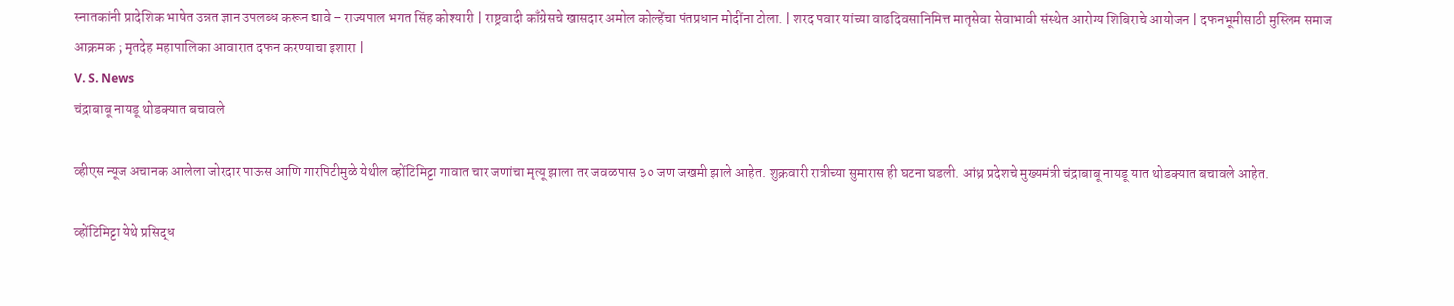स्नातकांनी प्रादेशिक भाषेत उन्नत ज्ञान उपलब्ध करून द्यावे – राज्यपाल भगत सिंह कोश्यारी | राष्ट्रवादी काँग्रेसचे खासदार अमोल कोल्हेंचा पंतप्रधान मोदींना टोला. | शरद पवार यांच्या वाढदिवसानिमित्त मातृसेवा सेवाभावी संस्थेत आरोग्य शिबिराचे आयोजन | दफनभूमीसाठी मुस्लिम समाज आक्रमक ; मृतदेह महापालिका आवारात दफन करण्याचा इशारा |
V. S. News
चंद्राबाबू नायडू थोडक्यात बचावले

व्हीएस न्यूज अचानक आलेला जोरदार पाऊस आणि गारपिटीमुळे येथील व्होंटिमिट्टा गावात चार जणांचा मृत्यू झाला तर जवळपास ३० जण जखमी झाले आहेत. शुक्रवारी रात्रीच्या सुमारास ही घटना घडली. आंध्र प्रदेशचे मुख्यमंत्री चंद्राबाबू नायडू यात थोडक्यात बचावले आहेत.

व्होंटिमिट्टा येथे प्रसिद्ध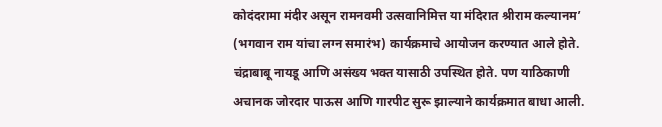कोदंदरामा मंदीर असून रामनवमी उत्सवानिमित्त या मंदिरात श्रीराम कल्यानम’ (भगवान राम यांचा लग्न समारंभ) कार्यक्रमाचे आयोजन करण्यात आले होते. चंद्राबाबू नायडू आणि असंख्य भक्त यासाठी उपस्थित होते. पण याठिकाणी अचानक जोरदार पाऊस आणि गारपीट सुरू झाल्याने कार्यक्रमात बाधा आली.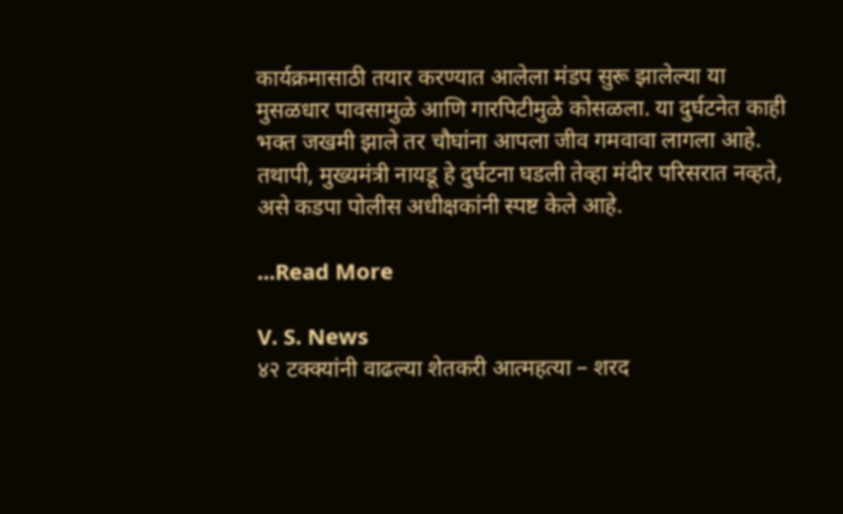कार्यक्रमासाठी तयार करण्यात आलेला मंडप सुरू झालेल्या या मुसळधार पावसामुळे आणि गारपिटीमुळे कोसळला. या दुर्घटनेत काही भक्त जखमी झाले तर चौघांना आपला जीव गमवावा लागला आहे. तथापी, मुख्यमंत्री नायडू हे दुर्घटना घडली तेव्हा मंदीर परिसरात नव्हते, असे कडपा पोलीस अधीक्षकांनी स्पष्ट केले आहे.

...Read More

V. S. News
४२ टक्क्यांनी वाढल्या शेतकरी आत्महत्या – शरद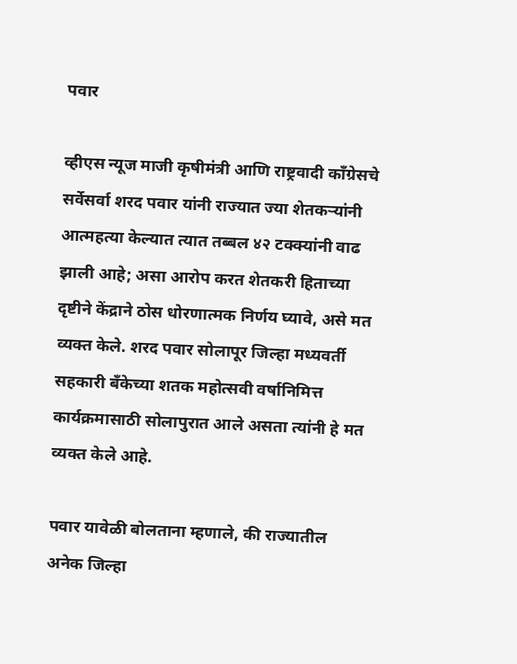पवार

व्हीएस न्यूज माजी कृषीमंत्री आणि राष्ट्रवादी काँग्रेसचे सर्वेसर्वा शरद पवार यांनी राज्यात ज्या शेतकऱ्यांनी आत्महत्या केल्यात त्यात तब्बल ४२ टक्क्यांनी वाढ झाली आहे; असा आरोप करत शेतकरी हिताच्या दृष्टीने केंद्राने ठोस धोरणात्मक निर्णय घ्यावे, असे मत व्यक्त केले. शरद पवार सोलापूर जिल्हा मध्यवर्ती सहकारी बँकेच्या शतक महोत्सवी वर्षानिमित्त कार्यक्रमासाठी सोलापुरात आले असता त्यांनी हे मत व्यक्त केले आहे.

पवार यावेळी बोलताना म्हणाले, की राज्यातील अनेक जिल्हा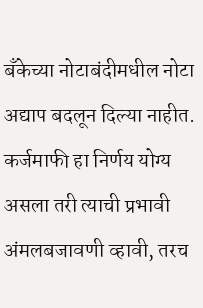बँकेच्या नोटाबंदीमधील नोटा अद्याप बदलून दिल्या नाहीत. कर्जमाफी हा निर्णय योग्य असला तरी त्याची प्रभावी अंमलबजावणी व्हावी, तरच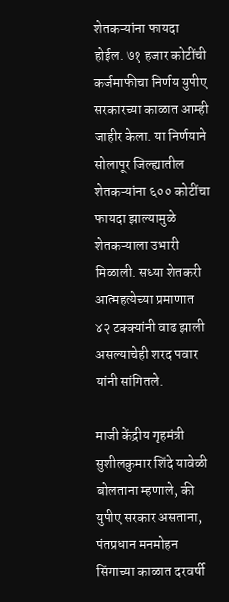शेतकऱ्यांना फायदा होईल. ७१ हजार कोटींची कर्जमाफीचा निर्णय युपीए सरकारच्या काळात आम्ही जाहीर केला. या निर्णयाने सोलापूर जिल्ह्यातील शेतकऱ्यांना ६०० कोटींचा फायदा झाल्यामुळे शेतकऱ्याला उभारी मिळाली. सध्या शेतकरी आत्महत्येच्या प्रमाणात ४२ टक्क्यांनी वाढ झाली असल्याचेही शरद पवार यांनी सांगितले.

माजी केंद्रीय गृहमंत्री सुशीलकुमार शिंदे यावेळी बोलताना म्हणाले, की युपीए सरकार असताना, पंतप्रधान मनमोहन सिंगाच्या काळात दरवर्षी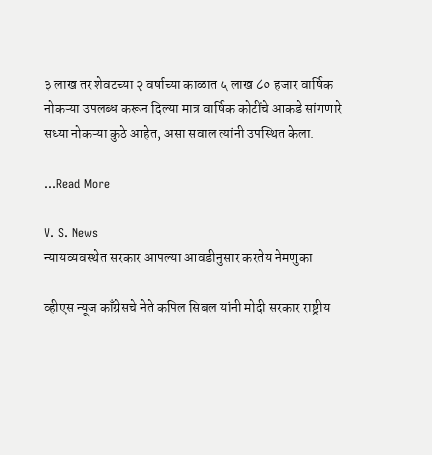३ लाख तर शेवटच्या २ वर्षाच्या काळात ५ लाख ८० हजार वार्षिक नोकऱ्या उपलब्ध करून दिल्या मात्र वार्षिक कोटींचे आकडे सांगणारे सध्या नोकऱ्या कुठे आहेत, असा सवाल त्यांनी उपस्थित केला.

...Read More

V. S. News
न्यायव्यवस्थेत सरकार आपल्या आवडीनुसार करतेय नेमणुका

व्हीएस न्यूज काँग्रेसचे नेते कपिल सिबल यांनी मोदी सरकार राष्ट्रीय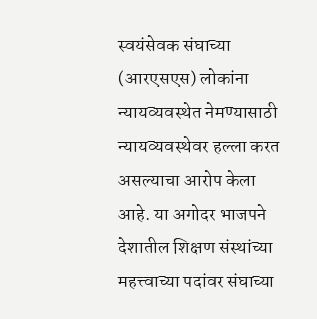स्वयंसेवक संघाच्या (आरएसएस) लोकांना न्यायव्यवस्थेत नेमण्यासाठी न्यायव्यवस्थेवर हल्ला करत असल्याचा आरोप केला आहे. या अगोदर भाजपने देशातील शिक्षण संस्थांच्या महत्त्वाच्या पदांवर संघाच्या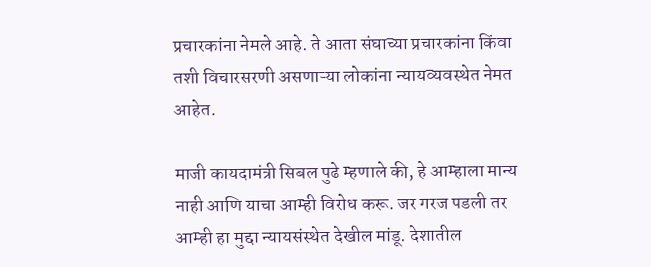प्रचारकांना नेमले आहे. ते आता संघाच्या प्रचारकांना किंवा तशी विचारसरणी असणाऱ्या लोकांना न्यायव्यवस्थेत नेमत आहेत.

माजी कायदामंत्री सिबल पुढे म्हणाले की, हे आम्हाला मान्य नाही आणि याचा आम्ही विरोध करू. जर गरज पडली तर आम्ही हा मुद्दा न्यायसंस्थेत देखील मांडू. देशातील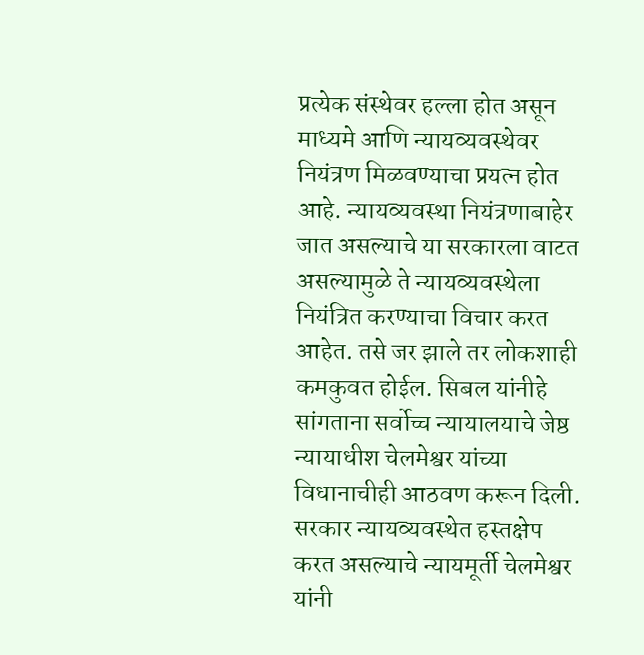प्रत्येक संस्थेवर हल्ला होत असून माध्यमे आणि न्यायव्यवस्थेवर नियंत्रण मिळवण्याचा प्रयत्न होत आहे. न्यायव्यवस्था नियंत्रणाबाहेर जात असल्याचे या सरकारला वाटत असल्यामुळे ते न्यायव्यवस्थेला नियंत्रित करण्याचा विचार करत आहेत. तसे जर झाले तर लोकशाही कमकुवत होईल. सिबल यांनीहे सांगताना सर्वोच्च न्यायालयाचे जेष्ठ न्यायाधीश चेलमेश्वर यांच्या विधानाचीही आठवण करून दिली. सरकार न्यायव्यवस्थेत हस्तक्षेप करत असल्याचे न्यायमूर्ती चेलमेश्वर यांनी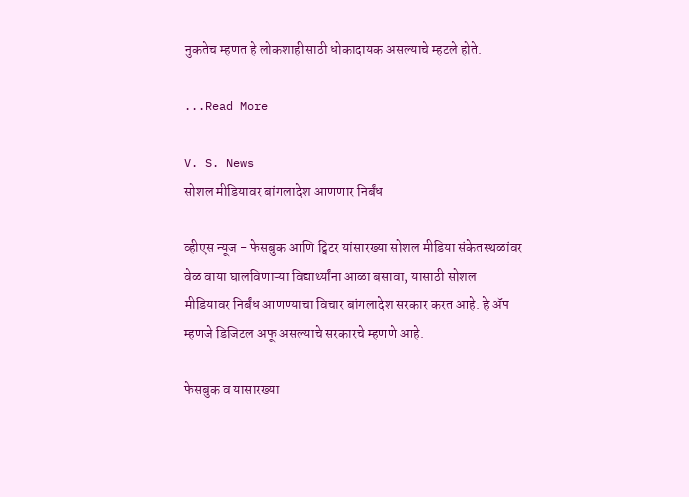नुकतेच म्हणत हे लोकशाहीसाठी धोकादायक असल्याचे म्हटले होते.

...Read More

V. S. News
सोशल मीडियावर बांगलादेश आणणार निर्बंध

व्हीएस न्यूज - फेसबुक आणि ट्विटर यांसारख्या सोशल मीडिया संकेतस्थळांवर वेळ वाया घालविणाऱ्या विद्यार्थ्यांना आळा बसावा, यासाठी सोशल मीडियावर निर्बंध आणण्याचा विचार बांगलादेश सरकार करत आहे. हे ॲप म्हणजे डिजिटल अफू असल्याचे सरकारचे म्हणणे आहे.

फेसबुक व यासारख्या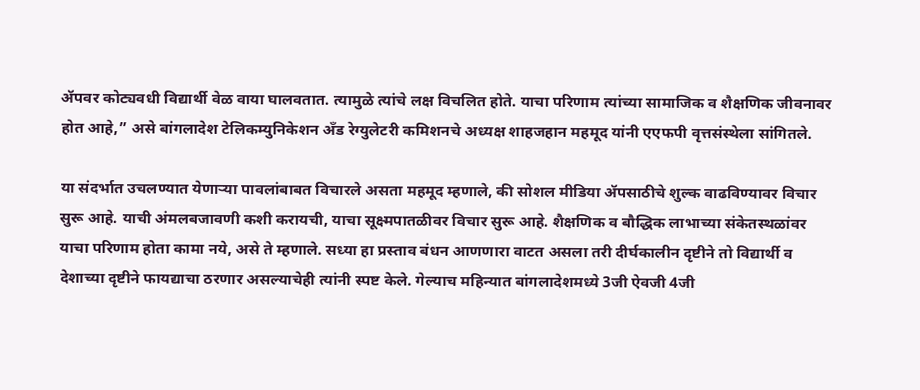ॲपवर कोट्यवधी विद्यार्थी वेळ वाया घालवतात. त्यामुळे त्यांचे लक्ष विचलित होते. याचा परिणाम त्यांच्या सामाजिक व शैक्षणिक जीवनावर होत आहे,” असे बांगलादेश टेलिकम्युनिकेशन अँड रेग्युलेटरी कमिशनचे अध्यक्ष शाहजहान महमूद यांनी एएफपी वृत्तसंस्थेला सांगितले.

या संदर्भात उचलण्यात येणाऱ्या पावलांबाबत विचारले असता महमूद म्हणाले, की सोशल मीडिया ॲपसाठीचे शुल्क वाढविण्यावर विचार सुरू आहे. याची अंमलबजावणी कशी करायची, याचा सूक्ष्मपातळीवर विचार सुरू आहे. शैक्षणिक व बौद्धिक लाभाच्या संकेतस्थळांवर याचा परिणाम होता कामा नये, असे ते म्हणाले. सध्या हा प्रस्ताव बंधन आणणारा वाटत असला तरी दीर्घकालीन दृष्टीने तो विद्यार्थी व देशाच्या दृष्टीने फायद्याचा ठरणार असल्याचेही त्यांनी स्पष्ट केले. गेल्याच महिन्यात बांगलादेशमध्ये 3जी ऐवजी 4जी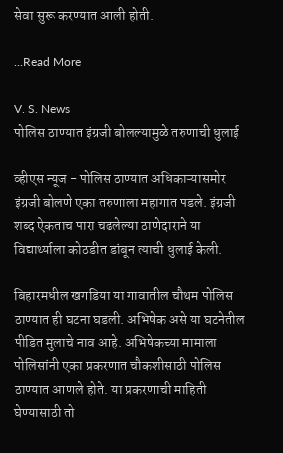सेवा सुरू करण्यात आली होती.

...Read More

V. S. News
पोलिस ठाण्यात इंग्रजी बोलल्यामुळे तरुणाची धुलाई

व्हीएस न्यूज - पोलिस ठाण्यात अधिकाऱ्यासमोर इंग्रजी बोलणे एका तरुणाला महागात पडले. इंग्रजी शब्द ऐकताच पारा चढलेल्या ठाणेदाराने या विद्यार्थ्याला कोठडीत डांबून त्याची धुलाई केली.

बिहारमधील खगडिया या गावातील चौथम पोलिस ठाण्यात ही घटना घडली. अभिषेक असे या घटनेतील पीडित मुलाचे नाव आहे. अभिषेकच्या मामाला पोलिसांनी एका प्रकरणात चौकशीसाठी पोलिस ठाण्यात आणले होते. या प्रकरणाची माहिती घेण्यासाठी तो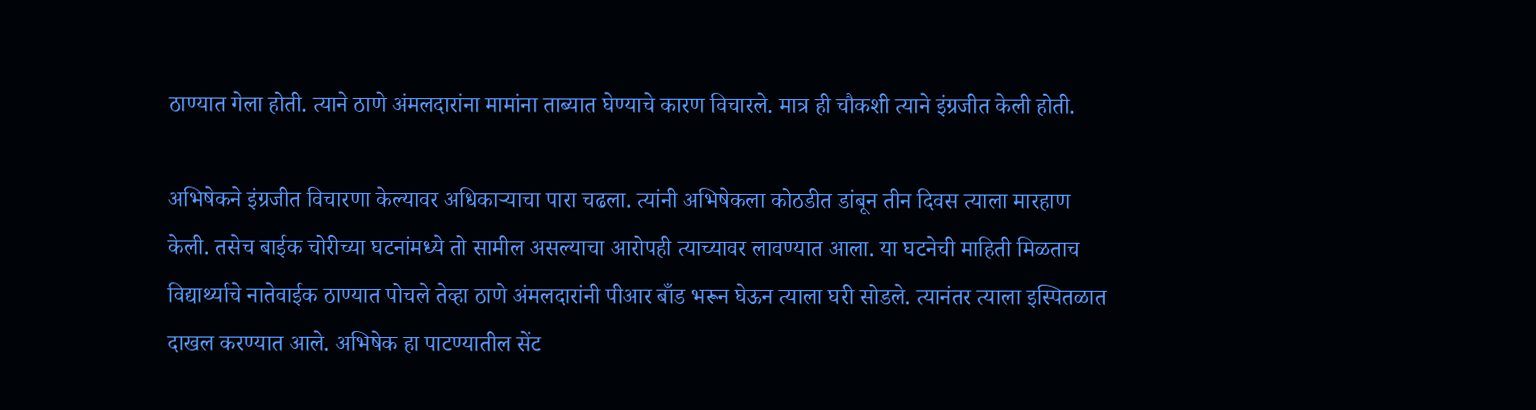ठाण्यात गेला होती. त्याने ठाणे अंमलदारांना मामांना ताब्यात घेण्याचे कारण विचारले. मात्र ही चौकशी त्याने इंग्रजीत केली होती.

अभिषेकने इंग्रजीत विचारणा केल्यावर अधिकाऱ्याचा पारा चढला. त्यांनी अभिषेकला कोठडीत डांबून तीन दिवस त्याला मारहाण केली. तसेच बाईक चोरीच्या घटनांमध्ये तो सामील असल्याचा आरोपही त्याच्यावर लावण्यात आला. या घटनेची माहिती मिळताच विद्यार्थ्याचे नातेवाईक ठाण्यात पोचले तेव्हा ठाणे अंमलदारांनी पीआर बाँड भरून घेऊन त्याला घरी सोडले. त्यानंतर त्याला इस्पितळात दाखल करण्यात आले. अभिषेक हा पाटण्यातील सेंट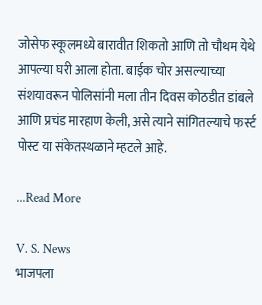जोसेफ स्कूलमध्ये बारावीत शिकतो आणि तो चौथम येथे आपल्या घरी आला होता. बाईक चोर असल्याच्या संशयावरून पोलिसांनी मला तीन दिवस कोठडीत डांबले आणि प्रचंड मारहाण केली, असे त्याने सांगितल्याचे फर्स्ट पोस्ट या संकेतस्थळाने म्हटले आहे.

...Read More

V. S. News
भाजपला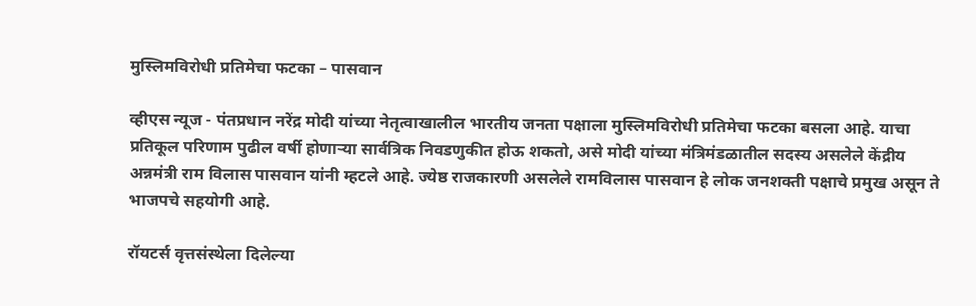मुस्लिमविरोधी प्रतिमेचा फटका – पासवान

व्हीएस न्यूज - पंतप्रधान नरेंद्र मोदी यांच्या नेतृत्वाखालील भारतीय जनता पक्षाला मुस्लिमविरोधी प्रतिमेचा फटका बसला आहे. याचा प्रतिकूल परिणाम पुढील वर्षी होणाऱ्या सार्वत्रिक निवडणुकीत होऊ शकतो, असे मोदी यांच्या मंत्रिमंडळातील सदस्य असलेले केंद्रीय अन्नमंत्री राम विलास पासवान यांनी म्हटले आहे. ज्येष्ठ राजकारणी असलेले रामविलास पासवान हे लोक जनशक्ती पक्षाचे प्रमुख असून ते भाजपचे सहयोगी आहे.

रॉयटर्स वृत्तसंस्थेला दिलेल्या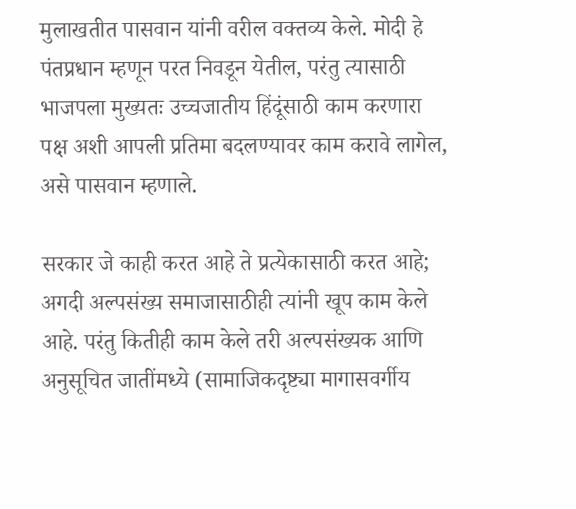मुलाखतीत पासवान यांनी वरील वक्तव्य केले. मोदी हे पंतप्रधान म्हणून परत निवडून येतील, परंतु त्यासाठी भाजपला मुख्यतः उच्चजातीय हिंदूंसाठी काम करणारा पक्ष अशी आपली प्रतिमा बदलण्यावर काम करावे लागेल, असे पासवान म्हणाले.

सरकार जे काही करत आहे ते प्रत्येकासाठी करत आहे; अगदी अल्पसंख्य समाजासाठीही त्यांनी खूप काम केले आहे. परंतु कितीही काम केले तरी अल्पसंख्यक आणि अनुसूचित जातींमध्ये (सामाजिकदृष्ट्या मागासवर्गीय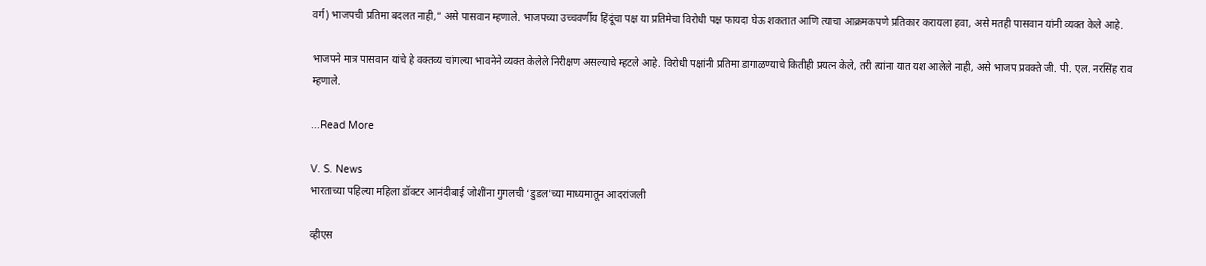वर्ग) भाजपची प्रतिमा बदलत नाही,” असे पासवान म्हणाले. भाजपच्या उच्चवर्णीय हिंदूंचा पक्ष या प्रतिमेचा विरोधी पक्ष फायदा घेऊ शकतात आणि त्याचा आक्रमकपणे प्रतिकार करायला हवा, असे मतही पासवान यांनी व्यक्त केले आहे.

भाजपने मात्र पासवान यांचे हे वक्तव्य चांगल्या भावनेने व्यक्त केलेले निरीक्षण असल्याचे म्हटले आहे. विरोधी पक्षांनी प्रतिमा डागाळण्याचे कितीही प्रयत्न केले, तरी त्यांना यात यश आलेले नाही, असे भाजप प्रवक्ते जी. पी. एल. नरसिंह राव म्हणाले.

...Read More

V. S. News
भारताच्या पहिल्या महिला डॉक्टर आनंदीबाई जोशींना गुगलची ‘डुडल’च्या माध्यमातून आदरांजली

व्हीएस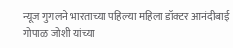न्यूज गुगलने भारताच्या पहिल्या महिला डॉक्टर आनंदीबाई गोपाळ जोशी यांच्या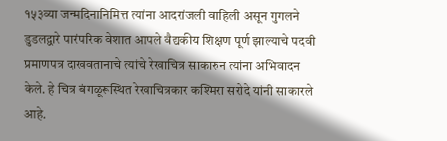१५३व्या जन्मदिनानिमित्त त्यांना आदरांजली वाहिली असून गुगलने डुडलद्वारे पारंपरिक वेशात आपले वैद्यकीय शिक्षण पूर्ण झाल्याचे पदवी प्रमाणपत्र दाखवतानाचे त्यांचे रेखाचित्र साकारुन त्यांना अभिवादन केले. हे चित्र बंगळूरूस्थित रेखाचित्रकार कश्मिरा सरोदे यांनी साकारले आहे.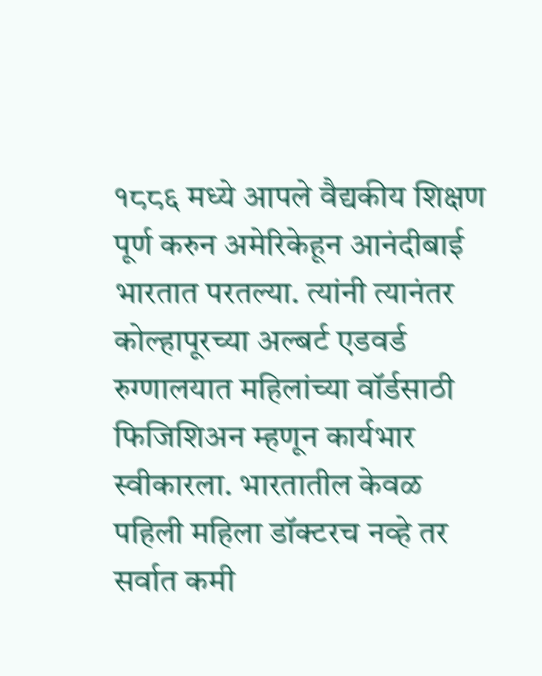१८८६ मध्ये आपले वैद्यकीय शिक्षण पूर्ण करुन अमेरिकेहून आनंदीबाई भारतात परतल्या. त्यांनी त्यानंतर कोल्हापूरच्या अल्बर्ट एडवर्ड रुग्णालयात महिलांच्या वॉर्डसाठी फिजिशिअन म्हणून कार्यभार स्वीकारला. भारतातील केवळ पहिली महिला डॉक्टरच नव्हे तर सर्वात कमी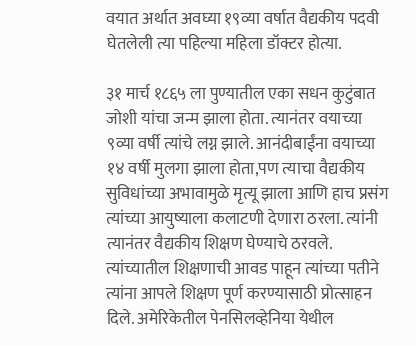वयात अर्थात अवघ्या १९व्या वर्षात वैद्यकीय पदवी घेतलेली त्या पहिल्या महिला डॉक्टर होत्या.

३१ मार्च १८६५ ला पुण्यातील एका सधन कुटुंबात जोशी यांचा जन्म झाला होता. त्यानंतर वयाच्या ९व्या वर्षी त्यांचे लग्न झाले. आनंदीबाईंना वयाच्या १४ वर्षी मुलगा झाला होता,पण त्याचा वैद्यकीय सुविधांच्या अभावामुळे मृत्यू झाला आणि हाच प्रसंग त्यांच्या आयुष्याला कलाटणी देणारा ठरला. त्यांनी त्यानंतर वैद्यकीय शिक्षण घेण्याचे ठरवले. त्यांच्यातील शिक्षणाची आवड पाहून त्यांच्या पतीने त्यांना आपले शिक्षण पूर्ण करण्यासाठी प्रोत्साहन दिले. अमेरिकेतील पेनसिलव्हेनिया येथील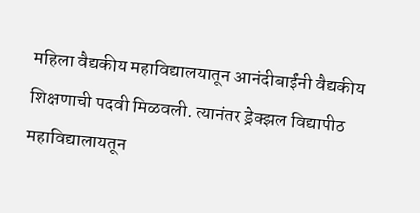महिला वैद्यकीय महाविद्यालयातून आनंदीबाईंनी वैद्यकीय शिक्षणाची पदवी मिळवली. त्यानंतर ड्रेक्झल विद्यापीठ महाविद्यालायतून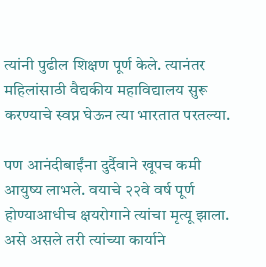त्यांनी पुढील शिक्षण पूर्ण केले. त्यानंतर महिलांसाठी वैद्यकीय महाविद्यालय सुरू करण्याचे स्वप्न घेऊन त्या भारतात परतल्या.

पण आनंदीबाईंना दुर्दैवाने खूपच कमी आयुष्य लाभले. वयाचे २२वे वर्ष पूर्ण होण्याआधीच क्षयरोगाने त्यांचा मृत्यू झाला. असे असले तरी त्यांच्या कार्याने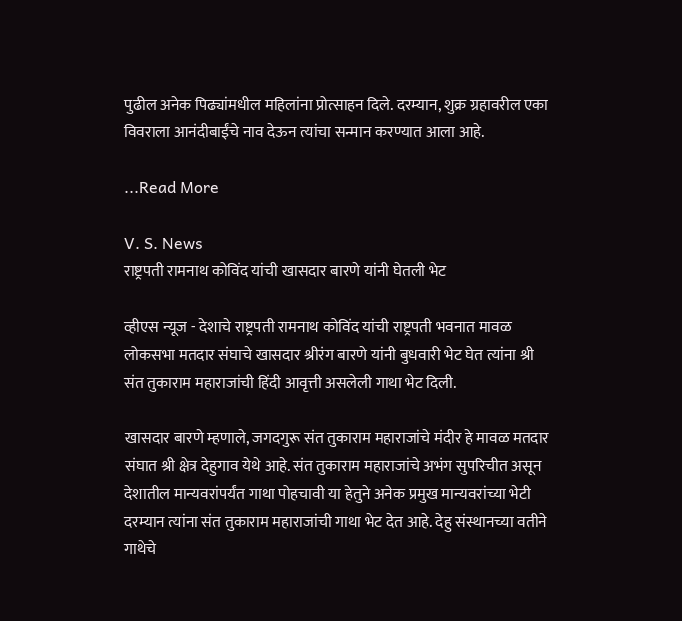पुढील अनेक पिढ्यांमधील महिलांना प्रोत्साहन दिले. दरम्यान, शुक्र ग्रहावरील एका विवराला आनंदीबाईंचे नाव देऊन त्यांचा सन्मान करण्यात आला आहे.

...Read More

V. S. News
राष्ट्रपती रामनाथ कोविंद यांची खासदार बारणे यांनी घेतली भेट

व्हीएस न्यूज - देशाचे राष्ट्रपती रामनाथ कोविंद यांची राष्ट्रपती भवनात मावळ लोकसभा मतदार संघाचे खासदार श्रीरंग बारणे यांनी बुधवारी भेट घेत त्यांना श्री संत तुकाराम महाराजांची हिंदी आवृत्ती असलेली गाथा भेट दिली.

खासदार बारणे म्हणाले, जगदगुरू संत तुकाराम महाराजांचे मंदीर हे मावळ मतदार संघात श्री क्षेत्र देहुगाव येथे आहे. संत तुकाराम महाराजांचे अभंग सुपरिचीत असून देशातील मान्यवरांपर्यंत गाथा पोहचावी या हेतुने अनेक प्रमुख मान्यवरांच्या भेटी दरम्यान त्यांना संत तुकाराम महाराजांची गाथा भेट देत आहे. देहु संस्थानच्या वतीने गाथेचे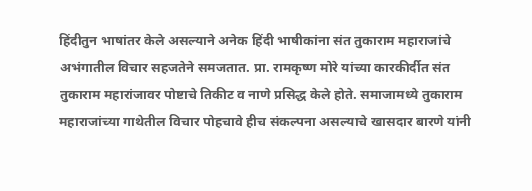हिंदीतुन भाषांतर केले असल्याने अनेक हिंदी भाषीकांना संत तुकाराम महाराजांचे अभंगातील विचार सहजतेने समजतात. प्रा. रामकृष्ण मोरे यांच्या कारकीर्दीत संत तुकाराम महारांजावर पोष्टाचे तिकीट व नाणे प्रसिद्ध केले होते. समाजामध्ये तुकाराम महाराजांच्या गाथेतील विचार पोहचावे हीच संकल्पना असल्याचे खासदार बारणे यांनी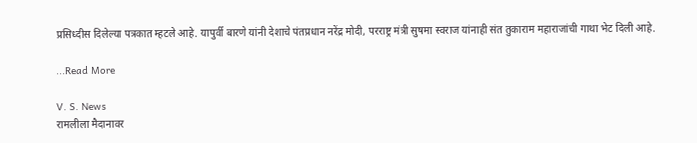प्रसिध्दीस दिलेल्या पत्रकात म्हटले आहे. यापुर्वी बारणे यांनी देशाचे पंतप्रधान नरेंद्र मोदी, परराष्ट्र मंत्री सुषमा स्वराज यांनाही संत तुकाराम महाराजांची गाथा भेट दिली आहे.

...Read More

V. S. News
रामलीला मैदानावर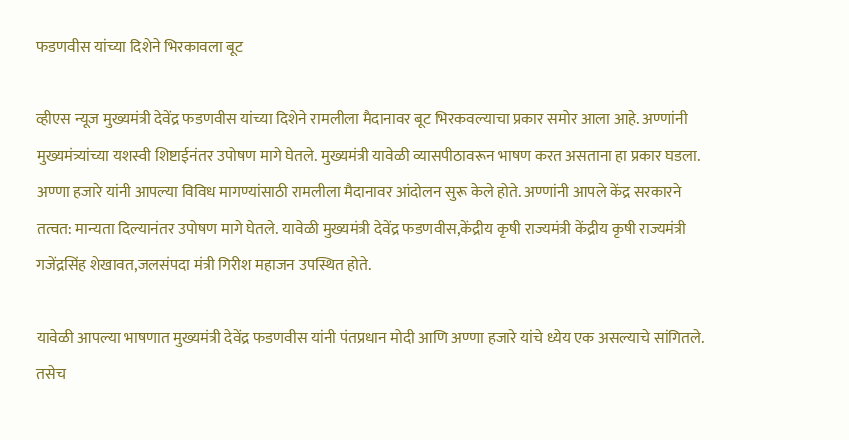फडणवीस यांच्या दिशेने भिरकावला बूट

व्हीएस न्यूज मुख्यमंत्री देवेंद्र फडणवीस यांच्या दिशेने रामलीला मैदानावर बूट भिरकवल्याचा प्रकार समोर आला आहे. अण्णांनी मुख्यमंत्र्यांच्या यशस्वी शिष्टाईनंतर उपोषण मागे घेतले. मुख्यमंत्री यावेळी व्यासपीठावरून भाषण करत असताना हा प्रकार घडला. अण्णा हजारे यांनी आपल्या विविध मागण्यांसाठी रामलीला मैदानावर आंदोलन सुरू केले होते. अण्णांनी आपले केंद्र सरकारने तत्वत: मान्यता दिल्यानंतर उपोषण मागे घेतले. यावेळी मुख्यमंत्री देवेंद्र फडणवीस,केंद्रीय कृषी राज्यमंत्री केंद्रीय कृषी राज्यमंत्री गजेंद्रसिंह शेखावत,जलसंपदा मंत्री गिरीश महाजन उपस्थित होते.

यावेळी आपल्या भाषणात मुख्यमंत्री देवेंद्र फडणवीस यांनी पंतप्रधान मोदी आणि अण्णा हजारे यांचे ध्येय एक असल्याचे सांगितले. तसेच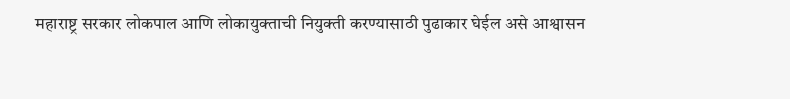महाराष्ट्र सरकार लोकपाल आणि लोकायुक्ताची नियुक्ती करण्यासाठी पुढाकार घेईल असे आश्वासन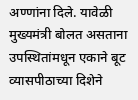अण्णांना दिले. यावेळी मुख्यमंत्री बोलत असताना उपस्थितांमधून एकाने बूट व्यासपीठाच्या दिशेने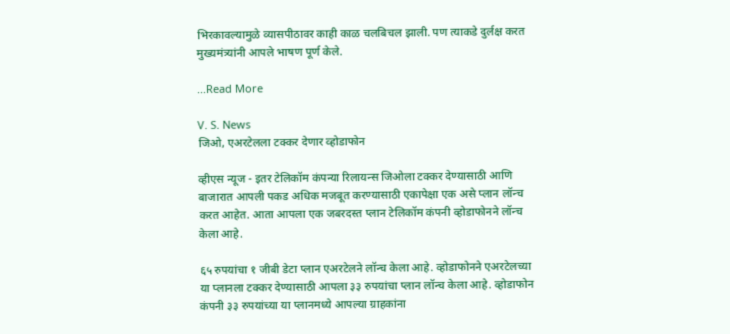भिरकावल्यामुळे व्यासपीठावर काही काळ चलबिचल झाली. पण त्याकडे दुर्लक्ष करत मुख्यमंत्र्यांनी आपले भाषण पूर्ण केले.

...Read More

V. S. News
जिओ, एअरटेलला टक्कर देणार व्होडाफोन

व्हीएस न्यूज - इतर टेलिकॉम कंपन्या रिलायन्स जिओला टक्कर देण्यासाठी आणि बाजारात आपली पकड अधिक मजबूत करण्यासाठी एकापेक्षा एक असे प्लान लॉन्च करत आहेत. आता आपला एक जबरदस्त प्लान टेलिकॉम कंपनी व्होडाफोनने लॉन्च केला आहे.

६५ रुपयांचा १ जीबी डेटा प्लान एअरटेलने लॉन्च केला आहे. व्होडाफोनने एअरटेलच्या या प्लानला टक्कर देण्यासाठी आपला ३३ रुपयांचा प्लान लॉन्च केला आहे. व्होडाफोन कंपनी ३३ रुपयांच्या या प्लानमध्ये आपल्या ग्राहकांना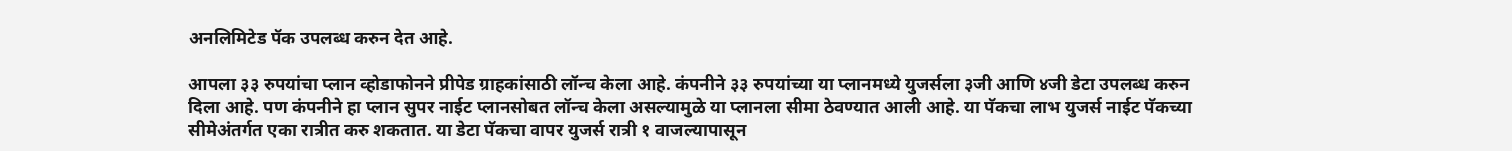अनलिमिटेड पॅक उपलब्ध करुन देत आहे.

आपला ३३ रुपयांचा प्लान व्होडाफोनने प्रीपेड ग्राहकांसाठी लॉन्च केला आहे. कंपनीने ३३ रुपयांच्या या प्लानमध्ये युजर्सला ३जी आणि ४जी डेटा उपलब्ध करुन दिला आहे. पण कंपनीने हा प्लान सुपर नाईट प्लानसोबत लॉन्च केला असल्यामुळे या प्लानला सीमा ठेवण्यात आली आहे. या पॅकचा लाभ युजर्स नाईट पॅकच्या सीमेअंतर्गत एका रात्रीत करु शकतात. या डेटा पॅकचा वापर युजर्स रात्री १ वाजल्यापासून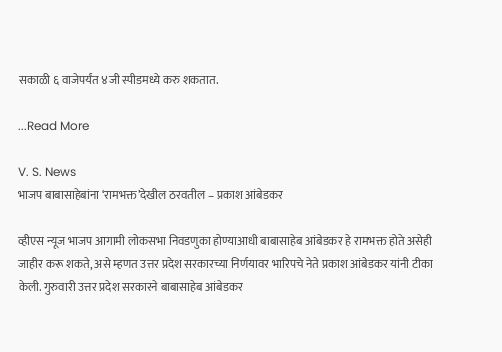सकाळी ६ वाजेपर्यंत ४जी स्पीडमध्ये करु शकतात.

...Read More

V. S. News
भाजप बाबासाहेबांना ‘रामभक्त’देखील ठरवतील – प्रकाश आंबेडकर

व्हीएस न्यूज भाजप आगामी लोकसभा निवडणुका होण्याआधी बाबासाहेब आंबेडकर हे रामभक्त होते असेही जाहीर करू शकते, असे म्हणत उत्तर प्रदेश सरकारच्या निर्णयावर भारिपचे नेते प्रकाश आंबेडकर यांनी टीका केली. गुरुवारी उत्तर प्रदेश सरकारने बाबासाहेब आंबेडकर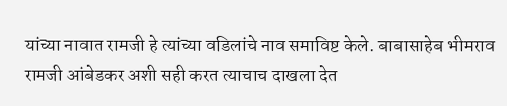यांच्या नावात रामजी हे त्यांच्या वडिलांचे नाव समाविष्ट केले. बाबासाहेब भीमराव रामजी आंबेडकर अशी सही करत त्याचाच दाखला देत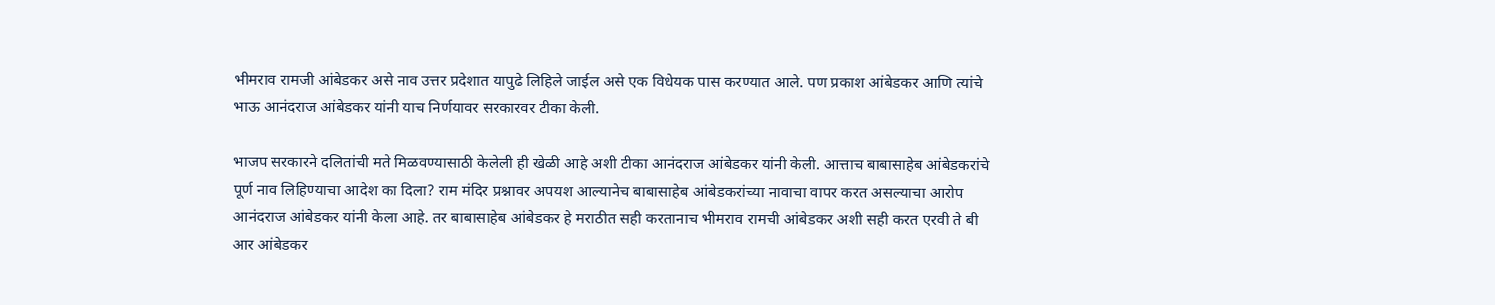भीमराव रामजी आंबेडकर असे नाव उत्तर प्रदेशात यापुढे लिहिले जाईल असे एक विधेयक पास करण्यात आले. पण प्रकाश आंबेडकर आणि त्यांचे भाऊ आनंदराज आंबेडकर यांनी याच निर्णयावर सरकारवर टीका केली.

भाजप सरकारने दलितांची मते मिळवण्यासाठी केलेली ही खेळी आहे अशी टीका आनंदराज आंबेडकर यांनी केली. आत्ताच बाबासाहेब आंबेडकरांचे पूर्ण नाव लिहिण्याचा आदेश का दिला? राम मंदिर प्रश्नावर अपयश आल्यानेच बाबासाहेब आंबेडकरांच्या नावाचा वापर करत असल्याचा आरोप आनंदराज आंबेडकर यांनी केला आहे. तर बाबासाहेब आंबेडकर हे मराठीत सही करतानाच भीमराव रामची आंबेडकर अशी सही करत एरवी ते बी आर आंबेडकर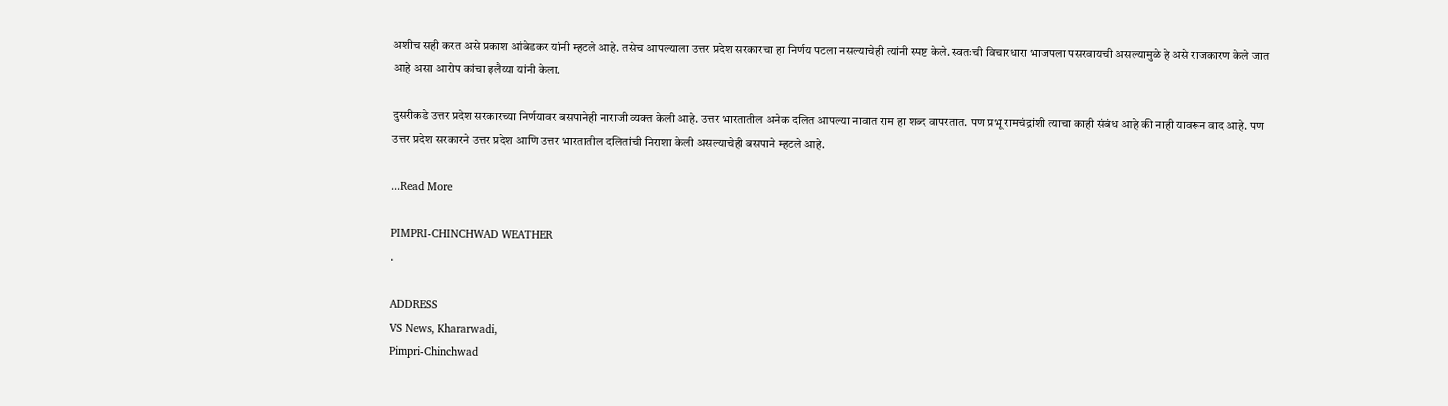अशीच सही करत असे प्रकाश आंबेडकर यांनी म्हटले आहे. तसेच आपल्याला उत्तर प्रदेश सरकारचा हा निर्णय पटला नसल्याचेही त्यांनी स्पष्ट केले. स्वतःची विचारधारा भाजपला पसरवायची असल्यामुळे हे असे राजकारण केले जात आहे असा आरोप कांचा इलैय्या यांनी केला.

दुसरीकडे उत्तर प्रदेश सरकारच्या निर्णयावर बसपानेही नाराजी व्यक्त केली आहे. उत्तर भारतातील अनेक दलित आपल्या नावात राम हा शब्द वापरतात. पण प्रभू रामचंद्रांशी त्याचा काही संबंध आहे की नाही यावरून वाद आहे. पण उत्तर प्रदेश सरकारने उत्तर प्रदेश आणि उत्तर भारतातील दलितांची निराशा केली असल्याचेही बसपाने म्हटले आहे.

...Read More

PIMPRI-CHINCHWAD WEATHER
.

ADDRESS
VS News, Khararwadi,
Pimpri-Chinchwad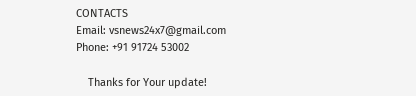CONTACTS
Email: vsnews24x7@gmail.com
Phone: +91 91724 53002

    Thanks for Your update!